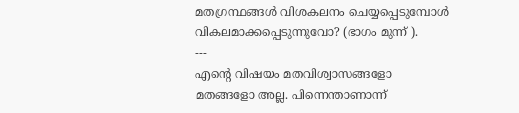മതഗ്രന്ഥങ്ങൾ വിശകലനം ചെയ്യപ്പെടുമ്പോൾ വികലമാക്കപ്പെടുന്നുവോ? (ഭാഗം മുന്ന് ).
---
എന്റെ വിഷയം മതവിശ്വാസങ്ങളോ
മതങ്ങളോ അല്ല. പിന്നെന്താണാന്ന്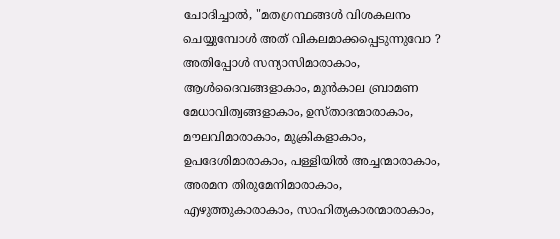ചോദിച്ചാൽ, "മതഗ്രന്ഥങ്ങൾ വിശകലനം ചെയ്യുമ്പോൾ അത് വികലമാക്കപ്പെടുന്നുവോ ? അതിപ്പോൾ സന്യാസിമാരാകാം, ആൾദൈവങ്ങളാകാം, മുൻകാല ബ്രാമണ മേധാവിത്വങ്ങളാകാം, ഉസ്താദന്മാരാകാം, മൗലവിമാരാകാം, മുക്രികളാകാം, ഉപദേശിമാരാകാം, പള്ളിയിൽ അച്ചന്മാരാകാം, അരമന തിരുമേനിമാരാകാം, എഴുത്തുകാരാകാം, സാഹിത്യകാരന്മാരാകാം,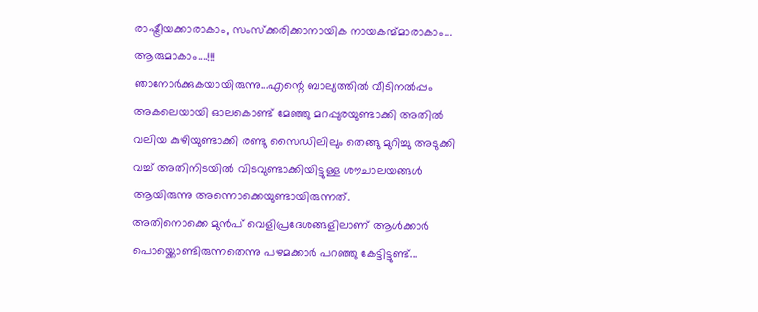രാഷ്ട്രീയക്കാരാകാം, സംസ്ക്കരിക്കാനായിക നായകന്മ്മാരാകാം... ആരുമാകാം....!!!
ഞാനോർക്കുകയായിരുന്നു...എന്റെ ബാല്യത്തിൽ വീടിനൽപ്പം അകലെയായി ഓലകൊണ്ട് മേഞ്ഞു മറപ്പുരയുണ്ടാക്കി അതിൽ വലിയ കുഴിയുണ്ടാക്കി രണ്ടു സൈഡിലിലും തെങ്ങു മുറിച്ചു അടുക്കി വച്ച് അതിനിടയിൽ വിടവുണ്ടാക്കിയിട്ടുള്ള ശൗചാലയങ്ങൾ ആയിരുന്നു അന്നൊക്കെയുണ്ടായിരുന്നത്.
അതിനൊക്കെ മുൻപ് വെളിപ്രദേശങ്ങളിലാണ് ആൾക്കാർ പൊയ്ക്കൊണ്ടിരുന്നതെന്നു പഴമക്കാർ പറഞ്ഞു കേട്ടിട്ടുണ്ട്...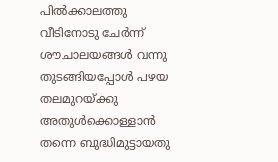പിൽക്കാലത്തു വീടിനോടു ചേർന്ന് ശൗചാലയങ്ങൾ വന്നു തുടങ്ങിയപ്പോൾ പഴയ തലമുറയ്ക്കു അതുൾക്കൊള്ളാൻ തന്നെ ബുദ്ധിമുട്ടായതു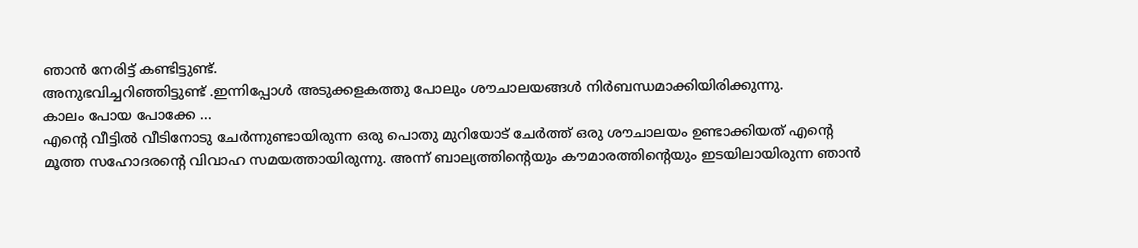ഞാൻ നേരിട്ട് കണ്ടിട്ടുണ്ട്.
അനുഭവിച്ചറിഞ്ഞിട്ടുണ്ട് .ഇന്നിപ്പോൾ അടുക്കളകത്തു പോലും ശൗചാലയങ്ങൾ നിർബന്ധമാക്കിയിരിക്കുന്നു.
കാലം പോയ പോക്കേ ...
എന്റെ വീട്ടിൽ വീടിനോടു ചേർന്നുണ്ടായിരുന്ന ഒരു പൊതു മുറിയോട് ചേർത്ത് ഒരു ശൗചാലയം ഉണ്ടാക്കിയത് എന്റെ മൂത്ത സഹോദരന്റെ വിവാഹ സമയത്തായിരുന്നു. അന്ന് ബാല്യത്തിന്റെയും കൗമാരത്തിന്റെയും ഇടയിലായിരുന്ന ഞാൻ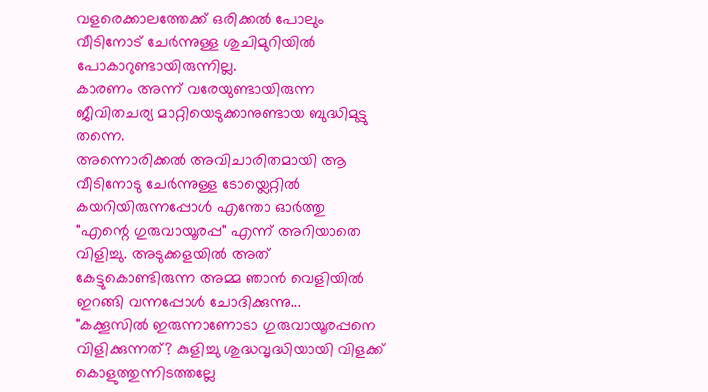വളരെക്കാലത്തേക്ക് ഒരിക്കൽ പോലും വീടിനോട് ചേർന്നുള്ള ശുചിമുറിയിൽ പോകാറുണ്ടായിരുന്നില്ല.
കാരണം അന്ന് വരേയുണ്ടായിരുന്ന ജീവിതചര്യ മാറ്റിയെടുക്കാനുണ്ടായ ബുദ്ധിമുട്ടു തന്നെ.
അന്നൊരിക്കൽ അവിചാരിതമായി ആ വീടിനോടു ചേർന്നുള്ള ടോയ്ലെറ്റിൽ കയറിയിരുന്നപ്പോൾ എന്തോ ഓർത്തു
"എന്റെ ഗുരുവായൂരപ്പ" എന്ന് അറിയാതെ വിളിച്ചു. അടുക്കളയിൽ അത് കേട്ടുകൊണ്ടിരുന്ന അമ്മ ഞാൻ വെളിയിൽ ഇറങ്ങി വന്നപ്പോൾ ചോദിക്കുന്നു...
"കക്കൂസിൽ ഇരുന്നാണോടാ ഗുരുവായൂരപ്പനെ വിളിക്കുന്നത്? കുളിച്ചു ശുദ്ധവൃദ്ധിയായി വിളക്ക് കൊളുത്തുന്നിടത്തല്ലേ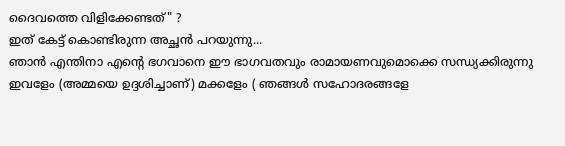ദൈവത്തെ വിളിക്കേണ്ടത്" ?
ഇത് കേട്ട് കൊണ്ടിരുന്ന അച്ഛൻ പറയുന്നു...
ഞാൻ എന്തിനാ എന്റെ ഭഗവാനെ ഈ ഭാഗവതവും രാമായണവുമൊക്കെ സന്ധ്യക്കിരുന്നു ഇവളേം (അമ്മയെ ഉദ്ദശിച്ചാണ്) മക്കളേം ( ഞങ്ങൾ സഹോദരങ്ങളേ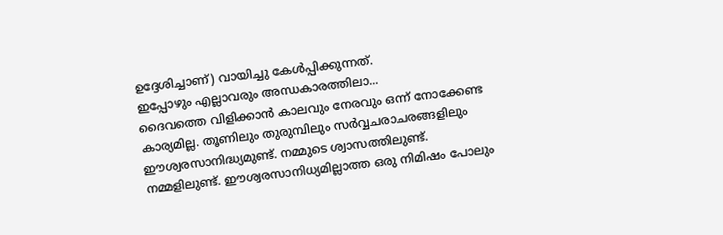ഉദ്ദേശിച്ചാണ്) വായിച്ചു കേൾപ്പിക്കുന്നത്.
ഇപ്പോഴും എല്ലാവരും അന്ധകാരത്തിലാ...
ദൈവത്തെ വിളിക്കാൻ കാലവും നേരവും ഒന്ന് നോക്കേണ്ട കാര്യമില്ല. തൂണിലും തുരുമ്പിലും സർവ്വചരാചരങ്ങളിലും ഈശ്വരസാനിദ്ധ്യമുണ്ട്. നമ്മുടെ ശ്വാസത്തിലുണ്ട്. നമ്മളിലുണ്ട്. ഈശ്വരസാനിധ്യമില്ലാത്ത ഒരു നിമിഷം പോലും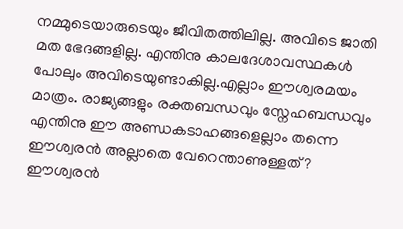നമ്മുടെയാരുടെയും ജീവിതത്തിലില്ല. അവിടെ ജാതി മത ഭേദങ്ങളില്ല. എന്തിനു കാലദേശാവസ്ഥകൾ പോലും അവിടെയുണ്ടാകില്ല.എല്ലാം ഈശ്വരമയം മാത്രം. രാജ്യങ്ങളും രക്തബന്ധവും സ്നേഹബന്ധവും എന്തിനു ഈ അണ്ഡകടാഹങ്ങളെല്ലാം തന്നെ ഈശ്വരൻ അല്ലാതെ വേറെന്താണുള്ളത് ? ഈശ്വരൻ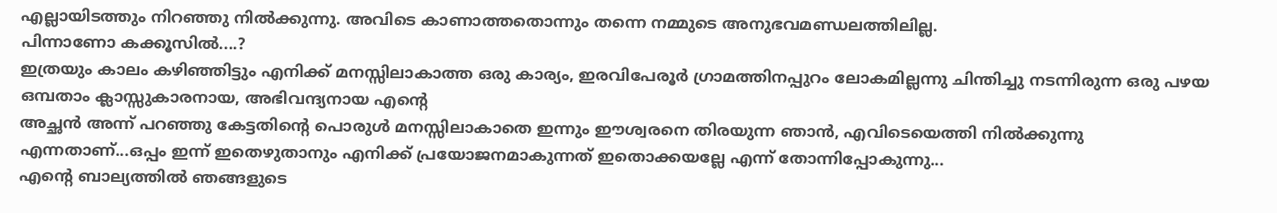എല്ലായിടത്തും നിറഞ്ഞു നിൽക്കുന്നു. അവിടെ കാണാത്തതൊന്നും തന്നെ നമ്മുടെ അനുഭവമണ്ഡലത്തിലില്ല.
പിന്നാണോ കക്കൂസിൽ....?
ഇത്രയും കാലം കഴിഞ്ഞിട്ടും എനിക്ക് മനസ്സിലാകാത്ത ഒരു കാര്യം, ഇരവിപേരൂർ ഗ്രാമത്തിനപ്പുറം ലോകമില്ലന്നു ചിന്തിച്ചു നടന്നിരുന്ന ഒരു പഴയ ഒമ്പതാം ക്ലാസ്സുകാരനായ, അഭിവന്ദ്യനായ എന്റെ
അച്ഛൻ അന്ന് പറഞ്ഞു കേട്ടതിന്റെ പൊരുൾ മനസ്സിലാകാതെ ഇന്നും ഈശ്വരനെ തിരയുന്ന ഞാൻ, എവിടെയെത്തി നിൽക്കുന്നു എന്നതാണ്...ഒപ്പം ഇന്ന് ഇതെഴുതാനും എനിക്ക് പ്രയോജനമാകുന്നത് ഇതൊക്കയല്ലേ എന്ന് തോന്നിപ്പോകുന്നു...
എന്റെ ബാല്യത്തിൽ ഞങ്ങളുടെ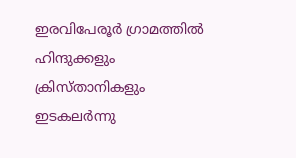ഇരവിപേരൂർ ഗ്രാമത്തിൽ ഹിന്ദുക്കളും ക്രിസ്താനികളും ഇടകലർന്നു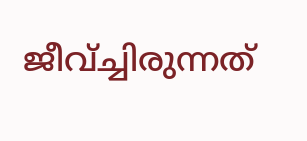ജീവ്ച്ചിരുന്നത്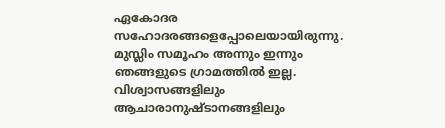ഏകോദര
സഹോദരങ്ങളെപ്പോലെയായിരുന്നു.
മുസ്ലിം സമൂഹം അന്നും ഇന്നും ഞങ്ങളുടെ ഗ്രാമത്തിൽ ഇല്ല. വിശ്വാസങ്ങളിലും ആചാരാനുഷ്ടാനങ്ങളിലും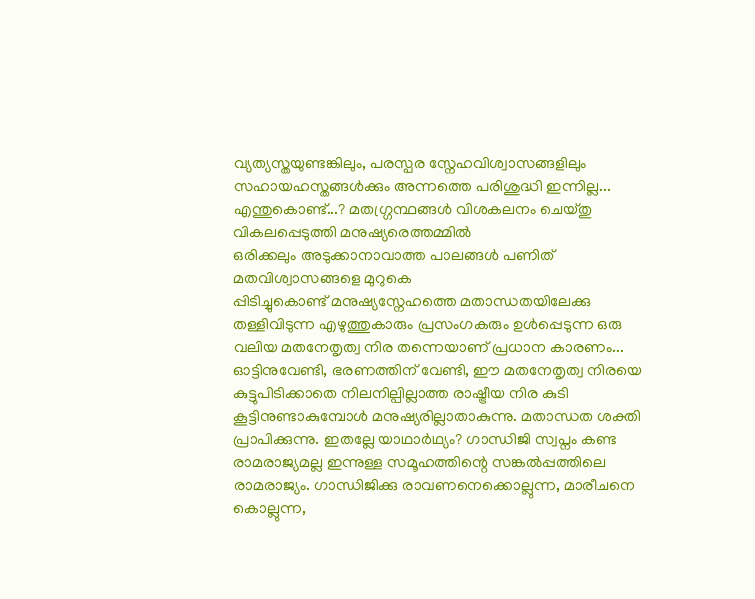വ്യത്യസ്തയുണ്ടങ്കിലും, പരസ്പര സ്നേഹവിശ്വാസങ്ങളിലും സഹായഹസ്തങ്ങൾക്കും അന്നത്തെ പരിശുദ്ധി ഇന്നില്ല... എന്തുകൊണ്ട്...? മതഗ്ഗ്രന്ഥങ്ങൾ വിശകലനം ചെയ്തു വികലപ്പെടുത്തി മനുഷ്യരെത്തമ്മിൽ
ഒരിക്കലും അടുക്കാനാവാത്ത പാലങ്ങൾ പണിത് മതവിശ്വാസങ്ങളെ മുറുകെ
പ്പിടിച്ചുകൊണ്ട് മനുഷ്യസ്നേഹത്തെ മതാന്ധതയിലേക്കു തള്ളിവിടുന്ന എഴുത്തുകാരും പ്രസംഗകരും ഉൾപ്പെടുന്ന ഒരു വലിയ മതനേതൃത്വ നിര തന്നെയാണ് പ്രധാന കാരണം...
ഓട്ടിനുവേണ്ടി, ഭരണത്തിന് വേണ്ടി, ഈ മതനേതൃത്വ നിരയെ കുട്ടുപിടിക്കാതെ നിലനില്പില്ലാത്ത രാഷ്ട്രീയ നിര കുടി കൂട്ടിനുണ്ടാകുമ്പോൾ മനുഷ്യരില്ലാതാകുന്നു. മതാന്ധത ശക്തി പ്രാപിക്കുന്നു. ഇതല്ലേ യാഥാർഥ്യം? ഗാന്ധിജി സ്വപ്നം കണ്ട രാമരാജ്യമല്ല ഇന്നുള്ള സമൂഹത്തിന്റെ സങ്കൽപ്പത്തിലെ രാമരാജ്യം. ഗാന്ധിജിക്കു രാവണനെക്കൊല്ലുന്ന, മാരീചനെ കൊല്ലുന്ന,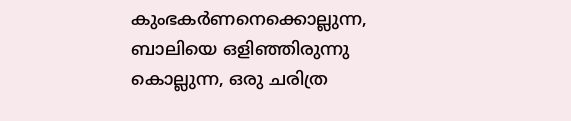കുംഭകർണനെക്കൊല്ലുന്ന, ബാലിയെ ഒളിഞ്ഞിരുന്നു കൊല്ലുന്ന, ഒരു ചരിത്ര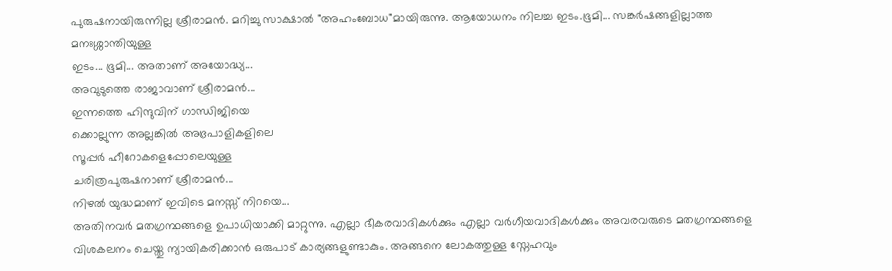പുരുഷനായിരുന്നില്ല ശ്രീരാമൻ. മറിച്ചു സാക്ഷാൽ "അഹംബോധ"മായിരുന്നു. ആയോധനം നിലച്ച ഇടം.ഭൂമി... സങ്കർഷങ്ങളില്ലാത്ത മനഃശ്ശാന്തിയുള്ള
ഇടം... ഭൂമി... അതാണ് അയോദ്ധ്യ...
അവുടുത്തെ രാജാവാണ് ശ്രീരാമൻ...
ഇന്നത്തെ ഹിന്ദുവിന് ഗാന്ധിജിയെ
ക്കൊല്ലുന്ന അല്ലങ്കിൽ അഭ്രപാളികളിലെ
സൂപ്പർ ഹീറോകളെപ്പോലെയുള്ള
ചരിത്രപുരുഷനാണ് ശ്രീരാമൻ...
നിഴൽ യുദ്ധമാണ് ഇവിടെ മനസ്സ് നിറയെ...
അതിനവർ മതഗ്രന്ഥങ്ങളെ ഉപാധിയാക്കി മാറ്റുന്നു. എല്ലാ ഭീകരവാദികൾക്കും എല്ലാ വർഗീയവാദികൾക്കും അവരവരുടെ മതഗ്രന്ഥങ്ങളെ വിശകലനം ചെയ്തു ന്യായികരിക്കാൻ ഒരുപാട് കാര്യങ്ങളുണ്ടാകും. അങ്ങനെ ലോകത്തുള്ള സ്നേഹവും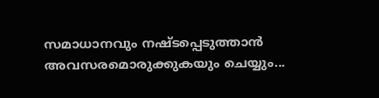സമാധാനവും നഷ്ടപ്പെടുത്താൻ അവസരമൊരുക്കുകയും ചെയ്യും...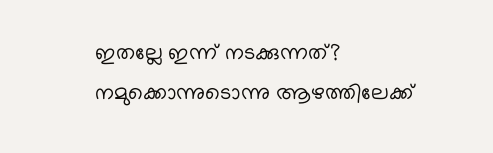ഇതല്ലേ ഇന്ന് നടക്കുന്നത്?
നമുക്കൊന്നുടൊന്നു ആഴത്തിലേക്ക്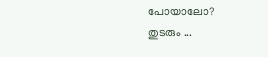പോയാലോ?
തുടരും ...